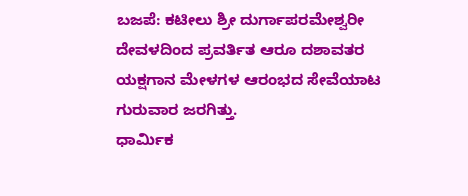ಬಜಪೆ: ಕಟೀಲು ಶ್ರೀ ದುರ್ಗಾಪರಮೇಶ್ವರೀ ದೇವಳದಿಂದ ಪ್ರವರ್ತಿತ ಆರೂ ದಶಾವತರ ಯಕ್ಷಗಾನ ಮೇಳಗಳ ಆರಂಭದ ಸೇವೆಯಾಟ ಗುರುವಾರ ಜರಗಿತ್ತು.
ಧಾರ್ಮಿಕ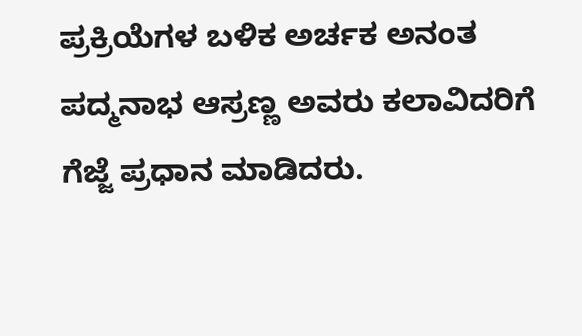ಪ್ರಕ್ರಿಯೆಗಳ ಬಳಿಕ ಅರ್ಚಕ ಅನಂತ ಪದ್ಮನಾಭ ಆಸ್ರಣ್ಣ ಅವರು ಕಲಾವಿದರಿಗೆ ಗೆಜ್ಜೆ ಪ್ರಧಾನ ಮಾಡಿದರು.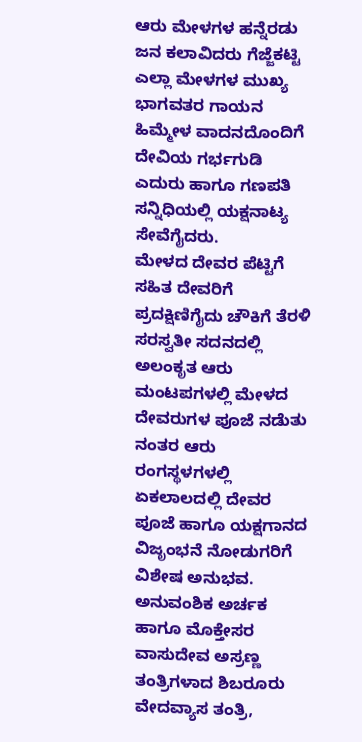ಆರು ಮೇಳಗಳ ಹನ್ನೆರಡು ಜನ ಕಲಾವಿದರು ಗೆಜ್ಜೆಕಟ್ಟಿ ಎಲ್ಲಾ ಮೇಳಗಳ ಮುಖ್ಯ ಭಾಗವತರ ಗಾಯನ ಹಿಮ್ಮೇಳ ವಾದನದೊಂದಿಗೆ ದೇವಿಯ ಗರ್ಭಗುಡಿ ಎದುರು ಹಾಗೂ ಗಣಪತಿ ಸನ್ನಿಧಿಯಲ್ಲಿ ಯಕ್ಷನಾಟ್ಯ ಸೇವೆಗೈದರು.
ಮೇಳದ ದೇವರ ಪೆಟ್ಟಿಗೆ ಸಹಿತ ದೇವರಿಗೆ ಪ್ರದಕ್ಷಿಣಿಗೈದು ಚೌಕಿಗೆ ತೆರಳಿ ಸರಸ್ವತೀ ಸದನದಲ್ಲಿ ಅಲಂಕೃತ ಆರು ಮಂಟಪಗಳಲ್ಲಿ ಮೇಳದ ದೇವರುಗಳ ಪೂಜೆ ನಡೆುತು ನಂತರ ಆರು ರಂಗಸ್ಥಳಗಳಲ್ಲಿ ಏಕಲಾಲದಲ್ಲಿ ದೇವರ ಪೂಜೆ ಹಾಗೂ ಯಕ್ಷಗಾನದ ವಿಜೃಂಭನೆ ನೋಡುಗರಿಗೆ ವಿಶೇಷ ಅನುಭವ.
ಅನುವಂಶಿಕ ಅರ್ಚಕ ಹಾಗೂ ಮೊಕ್ತೇಸರ ವಾಸುದೇವ ಅಸ್ರಣ್ಣ ತಂತ್ರಿಗಳಾದ ಶಿಬರೂರು ವೇದವ್ಯಾಸ ತಂತ್ರಿ,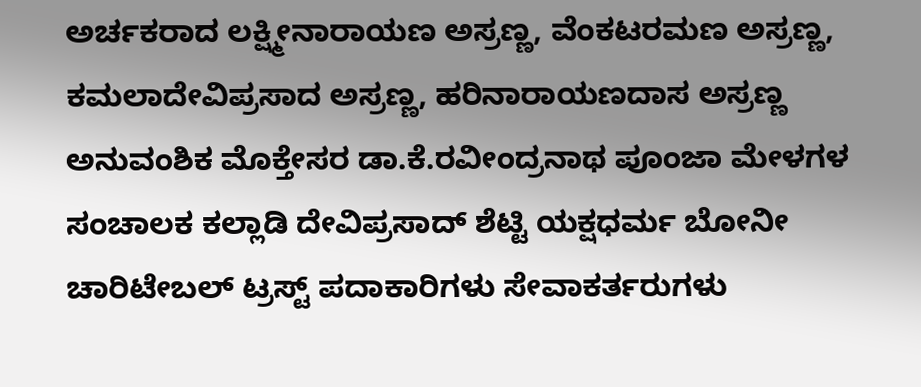ಅರ್ಚಕರಾದ ಲಕ್ಷ್ಮೀನಾರಾಯಣ ಅಸ್ರಣ್ಣ, ವೆಂಕಟರಮಣ ಅಸ್ರಣ್ಣ, ಕಮಲಾದೇವಿಪ್ರಸಾದ ಅಸ್ರಣ್ಣ, ಹರಿನಾರಾಯಣದಾಸ ಅಸ್ರಣ್ಣ ಅನುವಂಶಿಕ ಮೊಕ್ತೇಸರ ಡಾ.ಕೆ.ರವೀಂದ್ರನಾಥ ಪೂಂಜಾ ಮೇಳಗಳ ಸಂಚಾಲಕ ಕಲ್ಲಾಡಿ ದೇವಿಪ್ರಸಾದ್ ಶೆಟ್ಟಿ ಯಕ್ಷಧರ್ಮ ಬೋನೀ ಚಾರಿಟೇಬಲ್ ಟ್ರಸ್ಟ್ ಪದಾಕಾರಿಗಳು ಸೇವಾಕರ್ತರುಗಳು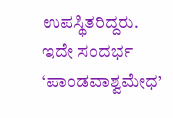ಉಪಸ್ಥಿತರಿದ್ದರು. ಇದೇ ಸಂದರ್ಭ ‘ಪಾಂಡವಾಶ್ವಮೇಧ’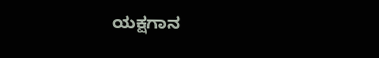ಯಕ್ಷಗಾನ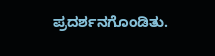ಪ್ರದರ್ಶನಗೊಂಡಿತು.